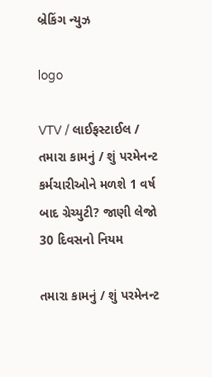બ્રેકિંગ ન્યુઝ

logo

VTV / લાઈફસ્ટાઈલ / તમારા કામનું / શું પરમેનન્ટ કર્મચારીઓને મળશે 1 વર્ષ બાદ ગ્રેચ્યુટી? જાણી લેજો 30 દિવસનો નિયમ

તમારા કામનું / શું પરમેનન્ટ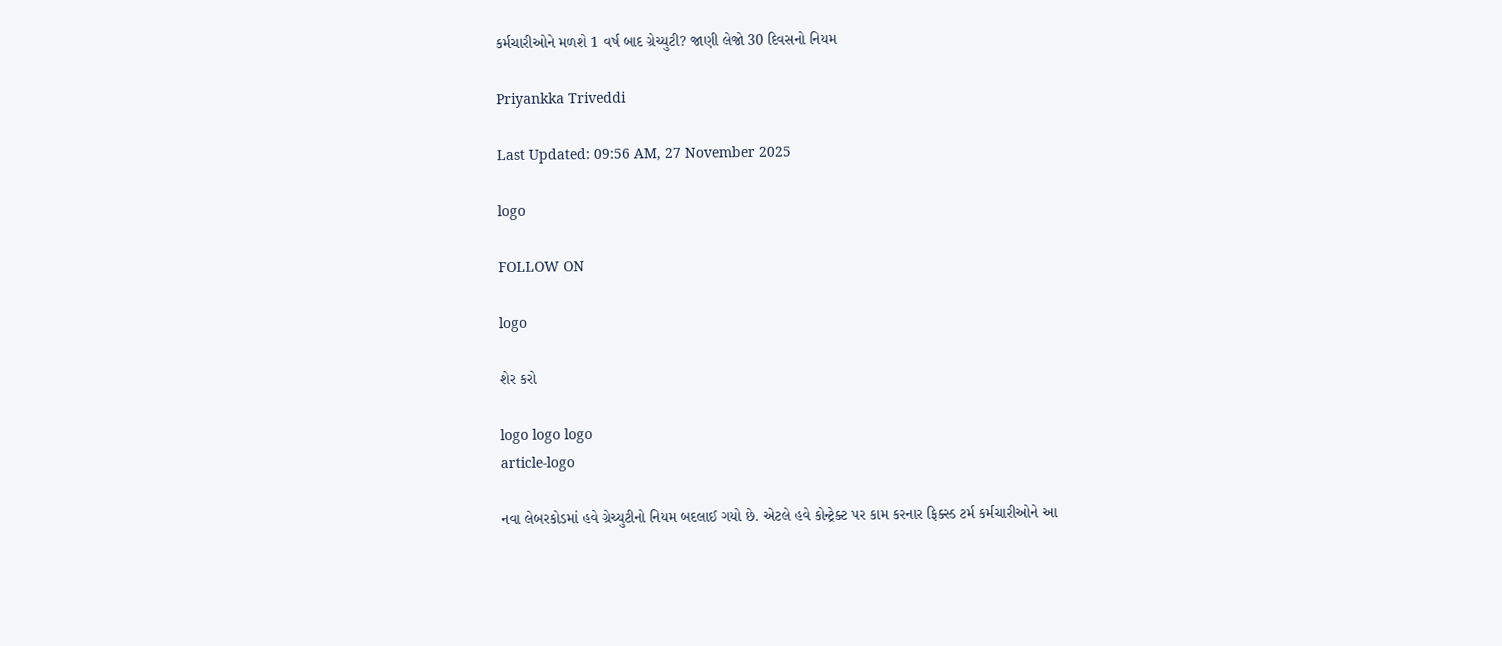કર્મચારીઓને મળશે 1 વર્ષ બાદ ગ્રેચ્યુટી? જાણી લેજો 30 દિવસનો નિયમ

Priyankka Triveddi

Last Updated: 09:56 AM, 27 November 2025

logo

FOLLOW ON

logo

શેર કરો

logo logo logo
article-logo

નવા લેબરકોડમાં હવે ગ્રેચ્યુટીનો નિયમ બદલાઈ ગયો છે. એટલે હવે કોન્ટ્રેક્ટ પર કામ કરનાર ફિક્સ્ડ ટર્મ કર્મચારીઓને આ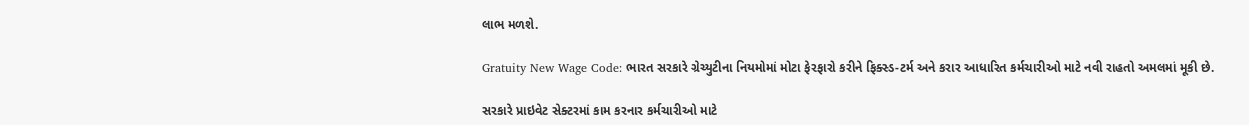લાભ મળશે.

Gratuity New Wage Code: ભારત સરકારે ગ્રેચ્યુટીના નિયમોમાં મોટા ફેરફારો કરીને ફિક્સ્ડ-ટર્મ અને કરાર આધારિત કર્મચારીઓ માટે નવી રાહતો અમલમાં મૂકી છે.

સરકારે પ્રાઇવેટ સેક્ટરમાં કામ કરનાર કર્મચારીઓ માટે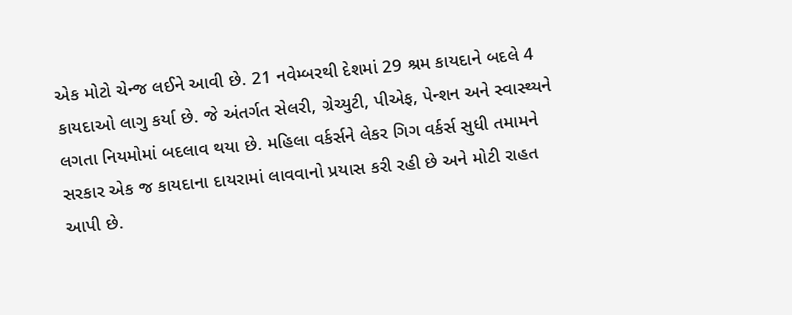એક મોટો ચેન્જ લઈને આવી છે. 21 નવેમ્બરથી દેશમાં 29 શ્રમ કાયદાને બદલે 4 કાયદાઓ લાગુ કર્યા છે. જે અંતર્ગત સેલરી, ગ્રેચ્યુટી, પીએફ, પેન્શન અને સ્વાસ્થ્યને લગતા નિયમોમાં બદલાવ થયા છે. મહિલા વર્કર્સને લેકર ગિગ વર્કર્સ સુધી તમામને સરકાર એક જ કાયદાના દાયરામાં લાવવાનો પ્રયાસ કરી રહી છે અને મોટી રાહત આપી છે.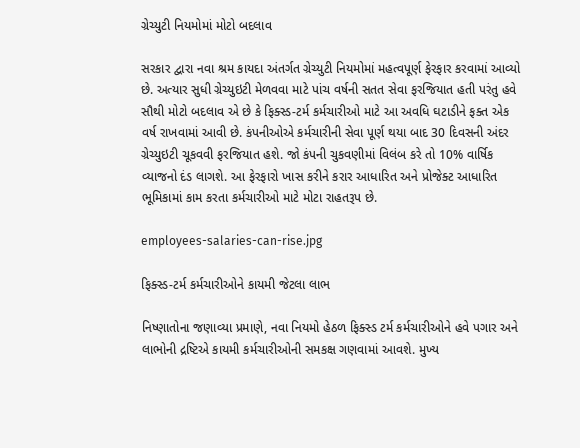ગ્રેચ્યુટી નિયમોમાં મોટો બદલાવ

સરકાર દ્વારા નવા શ્રમ કાયદા અંતર્ગત ગ્રેચ્યુટી નિયમોમાં મહત્વપૂર્ણ ફેરફાર કરવામાં આવ્યો છે. અત્યાર સુધી ગ્રેચ્યુઇટી મેળવવા માટે પાંચ વર્ષની સતત સેવા ફરજિયાત હતી પરંતુ હવે સૌથી મોટો બદલાવ એ છે કે ફિક્સ્ડ-ટર્મ કર્મચારીઓ માટે આ અવધિ ઘટાડીને ફક્ત એક વર્ષ રાખવામાં આવી છે. કંપનીઓએ કર્મચારીની સેવા પૂર્ણ થયા બાદ 30 દિવસની અંદર ગ્રેચ્યુઇટી ચૂકવવી ફરજિયાત હશે. જો કંપની ચુકવણીમાં વિલંબ કરે તો 10% વાર્ષિક વ્યાજનો દંડ લાગશે. આ ફેરફારો ખાસ કરીને કરાર આધારિત અને પ્રોજેક્ટ આધારિત ભૂમિકામાં કામ કરતા કર્મચારીઓ માટે મોટા રાહતરૂપ છે.

employees-salaries-can-rise.jpg

ફિક્સ્ડ-ટર્મ કર્મચારીઓને કાયમી જેટલા લાભ

નિષ્ણાતોના જણાવ્યા પ્રમાણે, નવા નિયમો હેઠળ ફિક્સ્ડ ટર્મ કર્મચારીઓને હવે પગાર અને લાભોની દ્રષ્ટિએ કાયમી કર્મચારીઓની સમકક્ષ ગણવામાં આવશે. મુખ્ય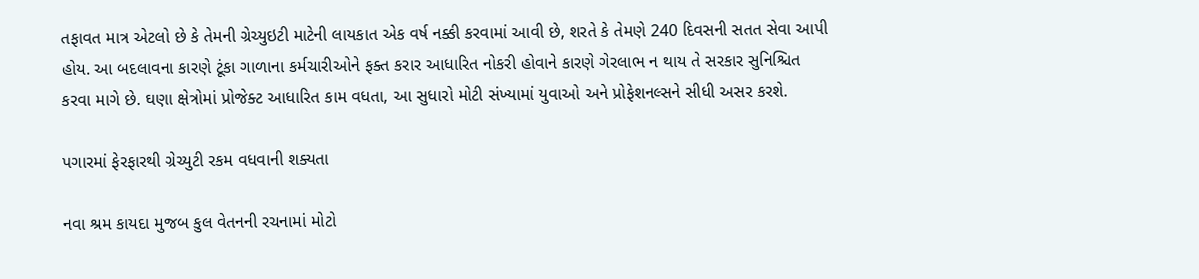તફાવત માત્ર એટલો છે કે તેમની ગ્રેચ્યુઇટી માટેની લાયકાત એક વર્ષ નક્કી કરવામાં આવી છે, શરતે કે તેમણે 240 દિવસની સતત સેવા આપી હોય. આ બદલાવના કારણે ટૂંકા ગાળાના કર્મચારીઓને ફક્ત કરાર આધારિત નોકરી હોવાને કારણે ગેરલાભ ન થાય તે સરકાર સુનિશ્ચિત કરવા માગે છે. ઘણા ક્ષેત્રોમાં પ્રોજેક્ટ આધારિત કામ વધતા, આ સુધારો મોટી સંખ્યામાં યુવાઓ અને પ્રોફેશનલ્સને સીધી અસર કરશે.

પગારમાં ફેરફારથી ગ્રેચ્યુટી રકમ વધવાની શક્યતા

નવા શ્રમ કાયદા મુજબ કુલ વેતનની રચનામાં મોટો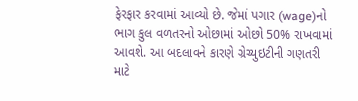ફેરફાર કરવામાં આવ્યો છે. જેમાં પગાર (wage)નો ભાગ કુલ વળતરનો ઓછામાં ઓછો 50% રાખવામાં આવશે. આ બદલાવને કારણે ગ્રેચ્યુઇટીની ગણતરી માટે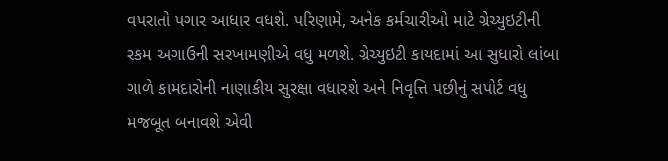વપરાતો પગાર આધાર વધશે. પરિણામે, અનેક કર્મચારીઓ માટે ગ્રેચ્યુઇટીની રકમ અગાઉની સરખામણીએ વધુ મળશે. ગ્રેચ્યુઇટી કાયદામાં આ સુધારો લાંબા ગાળે કામદારોની નાણાકીય સુરક્ષા વધારશે અને નિવૃત્તિ પછીનું સપોર્ટ વધુ મજબૂત બનાવશે એવી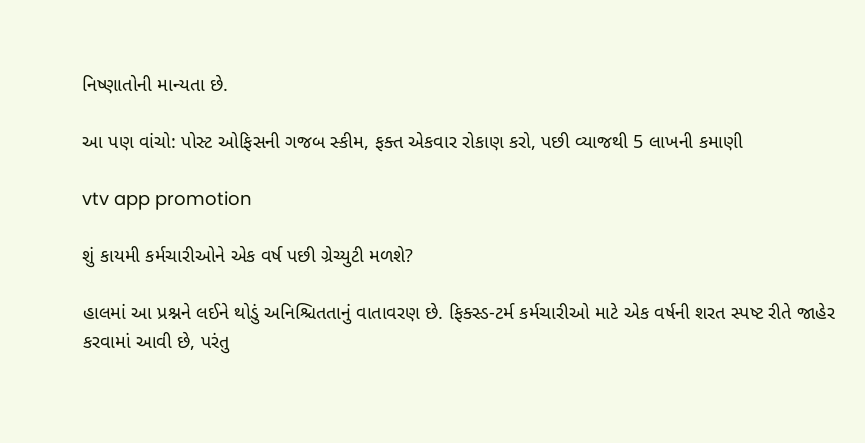નિષ્ણાતોની માન્યતા છે.

આ પણ વાંચો: પોસ્ટ ઓફિસની ગજબ સ્કીમ, ફક્ત એકવાર રોકાણ કરો, પછી વ્યાજથી 5 લાખની કમાણી

vtv app promotion

શું કાયમી કર્મચારીઓને એક વર્ષ પછી ગ્રેચ્યુટી મળશે?

હાલમાં આ પ્રશ્નને લઈને થોડું અનિશ્ચિતતાનું વાતાવરણ છે. ફિક્સ્ડ-ટર્મ કર્મચારીઓ માટે એક વર્ષની શરત સ્પષ્ટ રીતે જાહેર કરવામાં આવી છે, પરંતુ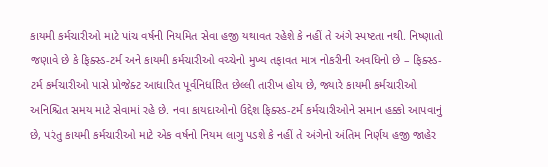કાયમી કર્મચારીઓ માટે પાંચ વર્ષની નિયમિત સેવા હજી યથાવત રહેશે કે નહીં તે અંગે સ્પષ્ટતા નથી. નિષ્ણાતો જણાવે છે કે ફિક્સ્ડ-ટર્મ અને કાયમી કર્મચારીઓ વચ્ચેનો મુખ્ય તફાવત માત્ર નોકરીની અવધિનો છે – ફિક્સ્ડ-ટર્મ કર્મચારીઓ પાસે પ્રોજેક્ટ આધારિત પૂર્વનિર્ધારિત છેલ્લી તારીખ હોય છે, જ્યારે કાયમી કર્મચારીઓ અનિશ્ચિત સમય માટે સેવામાં રહે છે. નવા કાયદાઓનો ઉદ્દેશ ફિક્સ્ડ-ટર્મ કર્મચારીઓને સમાન હક્કો આપવાનું છે, પરંતુ કાયમી કર્મચારીઓ માટે એક વર્ષનો નિયમ લાગુ પડશે કે નહીં તે અંગેનો અંતિમ નિર્ણય હજી જાહેર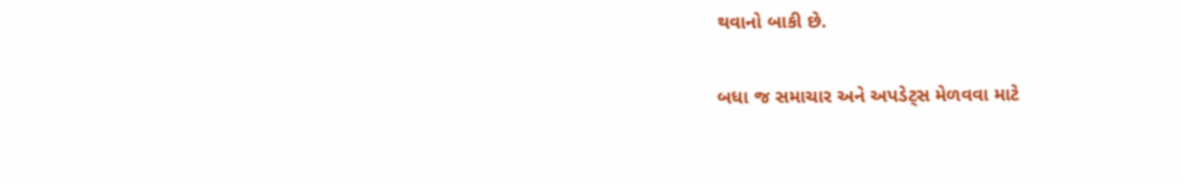થવાનો બાકી છે.

બધા જ સમાચાર અને અપડેટ્સ મેળવવા માટે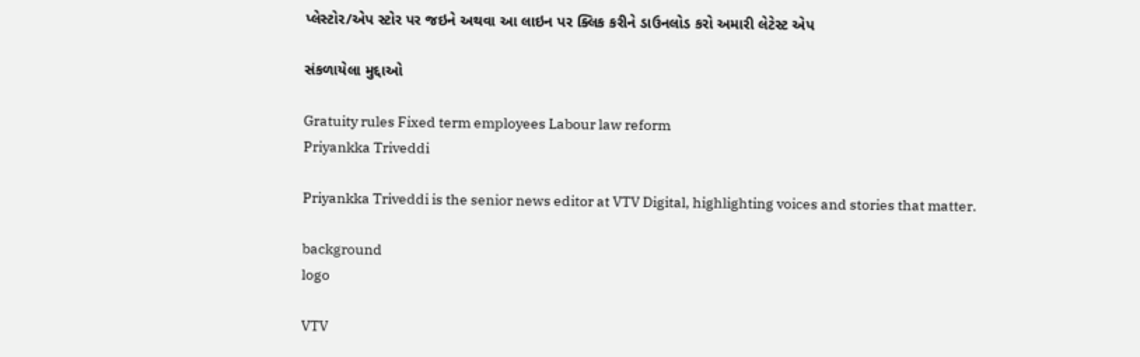પ્લેસ્ટોર/એપ સ્ટોર પર જઇને અથવા આ લાઇન પર ક્લિક કરીને ડાઉનલોડ કરો અમારી લેટેસ્ટ એપ

સંકળાયેલા મુદ્દાઓ

Gratuity rules Fixed term employees Labour law reform
Priyankka Triveddi

Priyankka Triveddi is the senior news editor at VTV Digital, highlighting voices and stories that matter.

background
logo

VTV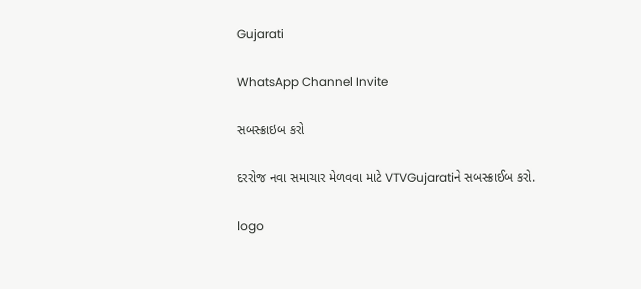Gujarati

WhatsApp Channel Invite

સબસ્ક્રાઇબ કરો

દરરોજ નવા સમાચાર મેળવવા માટે VTVGujaratiને સબસ્ક્રાઈબ કરો.

logo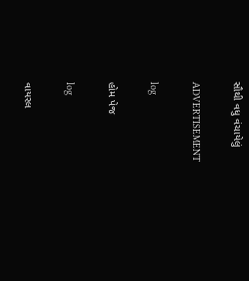સૌથી વધુ વંચાયેલું

ADVERTISEMENT

log

હોમ પેજ

log

વાયરલ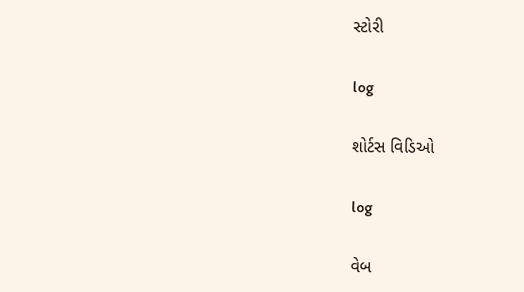સ્ટોરી

log

શોર્ટસ વિડિઓ

log

વેબ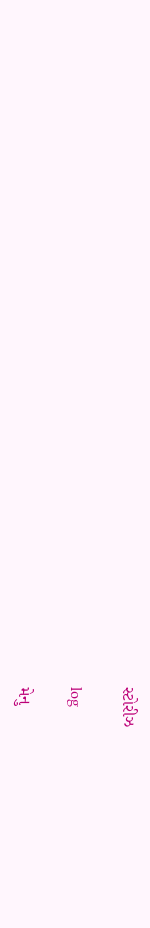સ્ટોરીઝ

log

મેનુ